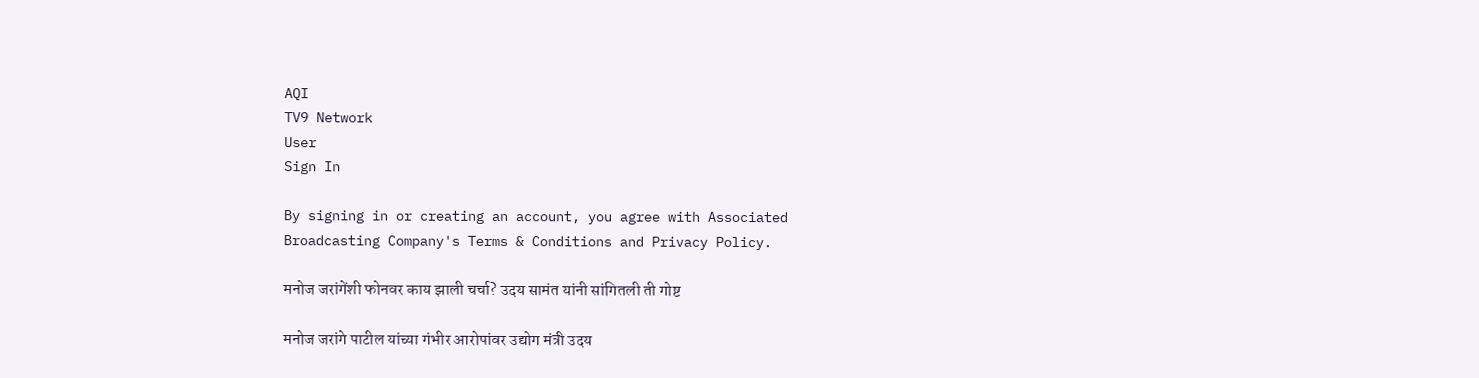AQI
TV9 Network
User
Sign In

By signing in or creating an account, you agree with Associated Broadcasting Company's Terms & Conditions and Privacy Policy.

मनोज जरांगेंशी फोनवर काय झाली चर्चा? उदय सामंत यांनी सांगितली ती गोष्ट

मनोज जरांगे पाटील यांच्या गंभीर आरोपांवर उद्योग मंत्री उदय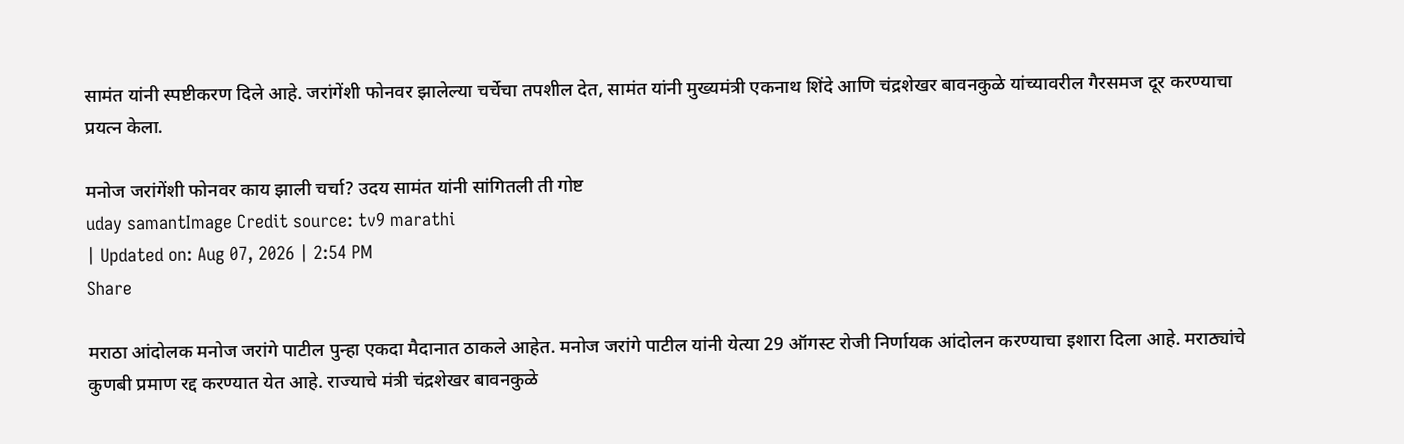सामंत यांनी स्पष्टीकरण दिले आहे. जरांगेंशी फोनवर झालेल्या चर्चेचा तपशील देत, सामंत यांनी मुख्यमंत्री एकनाथ शिंदे आणि चंद्रशेखर बावनकुळे यांच्यावरील गैरसमज दूर करण्याचा प्रयत्न केला.

मनोज जरांगेंशी फोनवर काय झाली चर्चा? उदय सामंत यांनी सांगितली ती गोष्ट
uday samantImage Credit source: tv9 marathi
| Updated on: Aug 07, 2026 | 2:54 PM
Share

मराठा आंदोलक मनोज जरांगे पाटील पुन्हा एकदा मैदानात ठाकले आहेत. मनोज जरांगे पाटील यांनी येत्या 29 ऑगस्ट रोजी निर्णायक आंदोलन करण्याचा इशारा दिला आहे. मराठ्यांचे कुणबी प्रमाण रद्द करण्यात येत आहे. राज्याचे मंत्री चंद्रशेखर बावनकुळे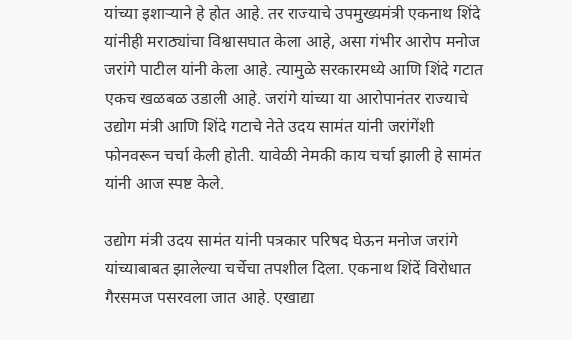यांच्या इशाऱ्याने हे होत आहे. तर राज्याचे उपमुख्यमंत्री एकनाथ शिंदे यांनीही मराठ्यांचा विश्वासघात केला आहे, असा गंभीर आरोप मनोज जरांगे पाटील यांनी केला आहे. त्यामुळे सरकारमध्ये आणि शिंदे गटात एकच खळबळ उडाली आहे. जरांगे यांच्या या आरोपानंतर राज्याचे उद्योग मंत्री आणि शिंदे गटाचे नेते उदय सामंत यांनी जरांगेंशी फोनवरून चर्चा केली होती. यावेळी नेमकी काय चर्चा झाली हे सामंत यांनी आज स्पष्ट केले.

उद्योग मंत्री उदय सामंत यांनी पत्रकार परिषद घेऊन मनोज जरांगे यांच्याबाबत झालेल्या चर्चेचा तपशील दिला. एकनाथ शिंदें विरोधात गैरसमज पसरवला जात आहे. एखाद्या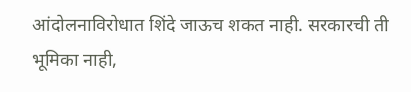आंदोलनाविरोधात शिंदे जाऊच शकत नाही. सरकारची ती भूमिका नाही,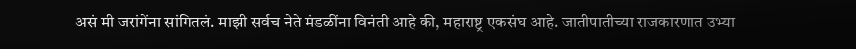असं मी जरांगेंना सांगितलं. माझी सर्वच नेते मंडळींना विनंती आहे की, महाराष्ट्र एकसंघ आहे. जातीपातीच्या राजकारणात उभ्या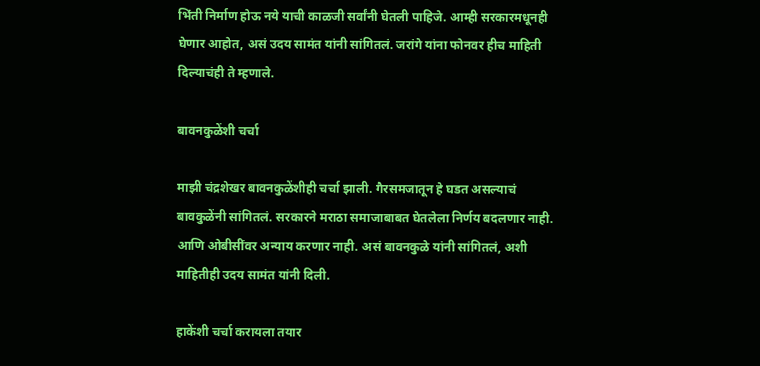भिंती निर्माण होऊ नये याची काळजी सर्वांनी घेतली पाहिजे. आम्ही सरकारमधूनही घेणार आहोत, असं उदय सामंत यांनी सांगितलं. जरांगे यांना फोनवर हीच माहिती दिल्याचंही ते म्हणाले.

बावनकुळेंशी चर्चा

माझी चंद्रशेखर बावनकुळेंशीही चर्चा झाली. गैरसमजातून हे घडत असल्याचं बावकुळेंनी सांगितलं. सरकारने मराठा समाजाबाबत घेतलेला निर्णय बदलणार नाही. आणि ओबीसींवर अन्याय करणार नाही. असं बावनकुळे यांनी सांगितलं, अशी माहितीही उदय सामंत यांनी दिली.

हाकेंशी चर्चा करायला तयार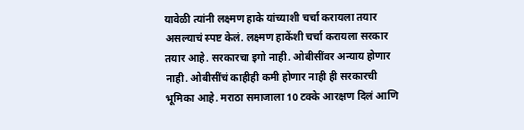यावेळी त्यांनी लक्ष्मण हाके यांच्याशी चर्चा करायला तयार असल्याचं स्पष्ट केलं. लक्ष्मण हाकेंशी चर्चा करायला सरकार तयार आहे. सरकारचा इगो नाही. ओबीसींवर अन्याय होणार नाही. ओबीसींचं काहीही कमी होणार नाही ही सरकारची भूमिका आहे. मराठा समाजाला 10 टक्के आरक्षण दिलं आणि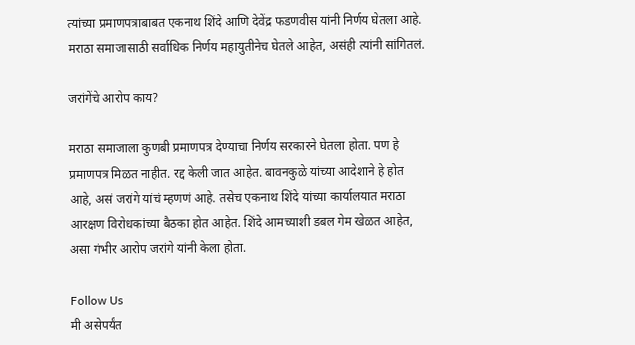त्यांच्या प्रमाणपत्राबाबत एकनाथ शिंदे आणि देवेंद्र फडणवीस यांनी निर्णय घेतला आहे. मराठा समाजासाठी सर्वाधिक निर्णय महायुतीनेच घेतले आहेत, असंही त्यांनी सांगितलं.

जरांगेंचे आरोप काय?

मराठा समाजाला कुणबी प्रमाणपत्र देण्याचा निर्णय सरकारने घेतला होता. पण हे प्रमाणपत्र मिळत नाहीत. रद्द केली जात आहेत. बावनकुळे यांच्या आदेशाने हे होत आहे, असं जरांगे यांचं म्हणणं आहे. तसेच एकनाथ शिंदे यांच्या कार्यालयात मराठा आरक्षण विरोधकांच्या बैठका होत आहेत. शिंदे आमच्याशी डबल गेम खेळत आहेत, असा गंभीर आरोप जरांगे यांनी केला होता.

Follow Us
मी असेपर्यंत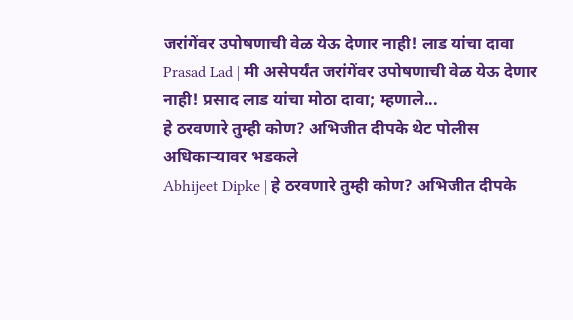जरांगेंवर उपोषणाची वेळ येऊ देणार नाही! लाड यांचा दावा
Prasad Lad | मी असेपर्यंत जरांगेंवर उपोषणाची वेळ येऊ देणार नाही! प्रसाद लाड यांचा मोठा दावा; म्हणाले...
हे ठरवणारे तुम्ही कोण? अभिजीत दीपके थेट पोलीस अधिकाऱ्यावर भडकले
Abhijeet Dipke | हे ठरवणारे तुम्ही कोण? अभिजीत दीपके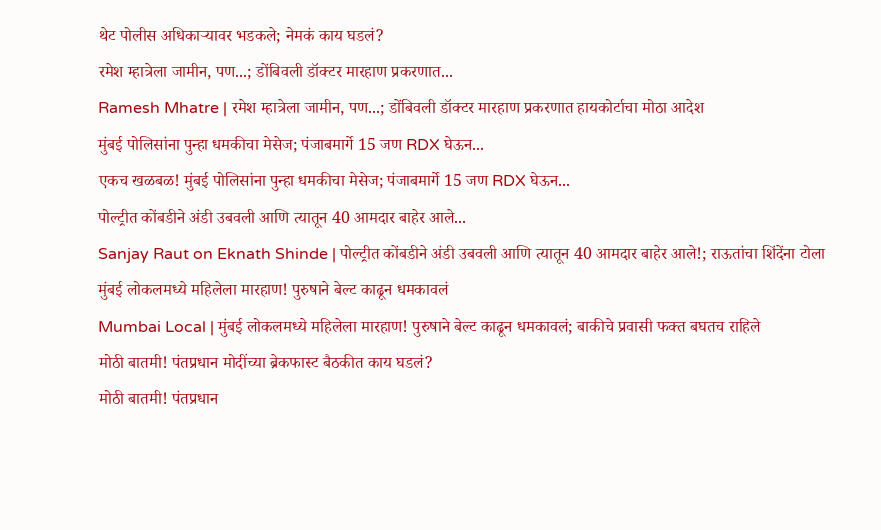थेट पोलीस अधिकाऱ्यावर भडकले; नेमकं काय घडलं?
रमेश म्हात्रेला जामीन, पण...; डोंबिवली डॉक्टर मारहाण प्रकरणात...
Ramesh Mhatre | रमेश म्हात्रेला जामीन, पण...; डोंबिवली डॉक्टर मारहाण प्रकरणात हायकोर्टाचा मोठा आदेश
मुंबई पोलिसांना पुन्हा धमकीचा मेसेज; पंजाबमार्गे 15 जण RDX घेऊन...
एकच खळबळ! मुंबई पोलिसांना पुन्हा धमकीचा मेसेज; पंजाबमार्गे 15 जण RDX घेऊन...
पोल्ट्रीत कोंबडीने अंडी उबवली आणि त्यातून 40 आमदार बाहेर आले...
Sanjay Raut on Eknath Shinde | पोल्ट्रीत कोंबडीने अंडी उबवली आणि त्यातून 40 आमदार बाहेर आले!; राऊतांचा शिंदेंना टोला
मुंबई लोकलमध्ये महिलेला मारहाण! पुरुषाने बेल्ट काढून धमकावलं
Mumbai Local | मुंबई लोकलमध्ये महिलेला मारहाण! पुरुषाने बेल्ट काढून धमकावलं; बाकीचे प्रवासी फक्त बघतच राहिले
मोठी बातमी! पंतप्रधान मोदींच्या ब्रेकफास्ट बैठकीत काय घडलं?
मोठी बातमी! पंतप्रधान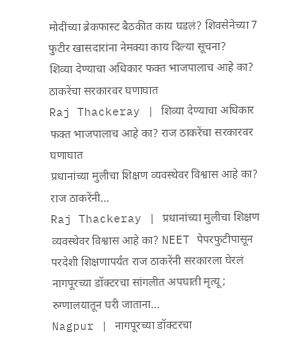मोदींच्या ब्रेकफास्ट बैठकीत काय घडलं? शिवसेनेच्या 7 फुटीर खासदारांना नेमक्या काय दिल्या सूचना?
शिव्या देण्याचा अधिकार फक्त भाजपालाच आहे का? ठाकरेंचा सरकारवर घणाघात
Raj Thackeray | शिव्या देण्याचा अधिकार फक्त भाजपालाच आहे का? राज ठाकरेंचा सरकारवर घणाघात
प्रधानांच्या मुलीचा शिक्षण व्यवस्थेवर विश्वास आहे का? राज ठाकरेंनी...
Raj Thackeray | प्रधानांच्या मुलीचा शिक्षण व्यवस्थेवर विश्वास आहे का? NEET पेपरफुटीपासून परदेशी शिक्षणापर्यंत राज ठाकरेंनी सरकारला घेरलं
नागपूरच्या डॉक्टरचा सांगलीत अपघाती मृत्यू; रुग्णालयातून घरी जाताना...
Nagpur | नागपूरच्या डॉक्टरचा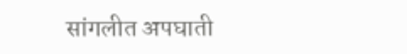सांगलीत अपघाती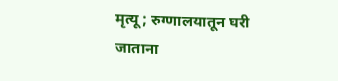मृत्यू; रुग्णालयातून घरी जाताना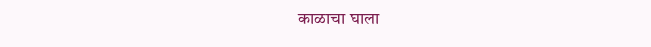काळाचा घाला